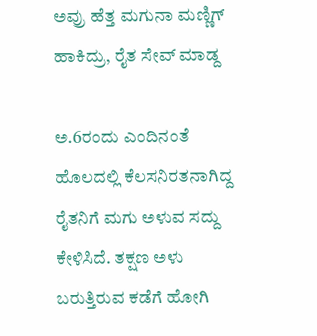ಅವ್ರು ಹೆತ್ತ ಮಗುನಾ ಮಣ್ಣಿಗ್ ಹಾಕಿದ್ರು, ರೈತ ಸೇವ್ ಮಾಡ್ದ

ಅ.6ರಂದು ಎಂದಿನಂತೆ ಹೊಲದಲ್ಲಿ ಕೆಲಸನಿರತನಾಗಿದ್ದ ರೈತನಿಗೆ ಮಗು ಅಳುವ ಸದ್ದು ಕೇಳಿಸಿದೆ. ತಕ್ಷಣ ಅಳು ಬರುತ್ತಿರುವ ಕಡೆಗೆ ಹೋಗಿ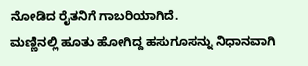ನೋಡಿದ ರೈತನಿಗೆ ಗಾಬರಿಯಾಗಿದೆ.
ಮಣ್ಣಿನಲ್ಲಿ ಹೂತು ಹೋಗಿದ್ದ ಹಸುಗೂಸನ್ನು ನಿಧಾನವಾಗಿ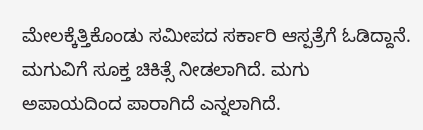ಮೇಲಕ್ಕೆತ್ತಿಕೊಂಡು ಸಮೀಪದ ಸರ್ಕಾರಿ ಆಸ್ಪತ್ರೆಗೆ ಓಡಿದ್ದಾನೆ.
ಮಗುವಿಗೆ ಸೂಕ್ತ ಚಿಕಿತ್ಸೆ ನೀಡಲಾಗಿದೆ. ಮಗು ಅಪಾಯದಿಂದ ಪಾರಾಗಿದೆ ಎನ್ನಲಾಗಿದೆ.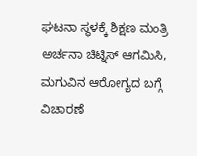ಘಟನಾ ಸ್ಥಳಕ್ಕೆ ಶಿಕ್ಷಣ ಮಂತ್ರಿ ಅರ್ಚನಾ ಚಿಟ್ನಿಸ್ ಆಗಮಿಸಿ, ಮಗುವಿನ ಆರೋಗ್ಯದ ಬಗ್ಗೆ ವಿಚಾರಣೆ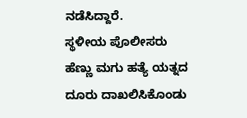ನಡೆಸಿದ್ದಾರೆ.
ಸ್ಥಳೀಯ ಪೊಲೀಸರು ಹೆಣ್ಣು ಮಗು ಹತ್ಯೆ ಯತ್ನದ ದೂರು ದಾಖಲಿಸಿಕೊಂಡು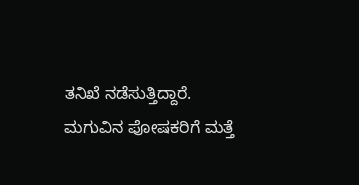ತನಿಖೆ ನಡೆಸುತ್ತಿದ್ದಾರೆ. ಮಗುವಿನ ಪೋಷಕರಿಗೆ ಮತ್ತೆ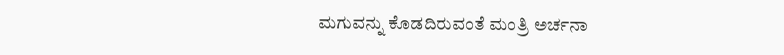ಮಗುವನ್ನು ಕೊಡದಿರುವಂತೆ ಮಂತ್ರಿ ಅರ್ಚನಾ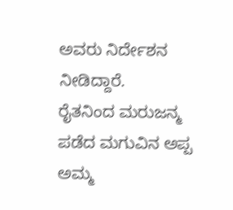ಅವರು ನಿರ್ದೇಶನ ನೀಡಿದ್ದಾರೆ.
ರೈತನಿಂದ ಮರುಜನ್ಮ ಪಡೆದ ಮಗುವಿನ ಅಪ್ಪ ಅಮ್ಮ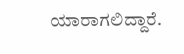ಯಾರಾಗಲಿದ್ದಾರೆ.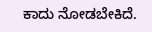ಕಾದು ನೋಡಬೇಕಿದೆ.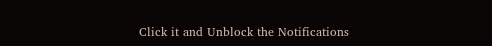Click it and Unblock the Notifications